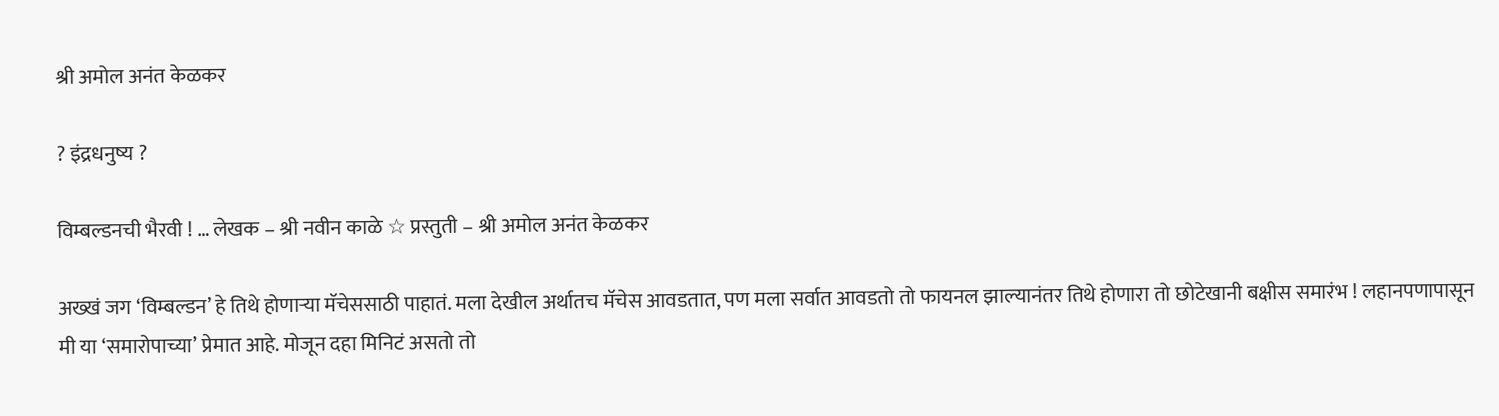श्री अमोल अनंत केळकर

? इंद्रधनुष्य ?

विम्बल्डनची भैरवी ! … लेखक – श्री नवीन काळे ☆ प्रस्तुती – श्री अमोल अनंत केळकर

अख्खं जग ‘विम्बल्डन’ हे तिथे होणाऱ्या मॅचेससाठी पाहातं. मला देखील अर्थातच मॅचेस आवडतात, पण मला सर्वात आवडतो तो फायनल झाल्यानंतर तिथे होणारा तो छोटेखानी बक्षीस समारंभ ! लहानपणापासून मी या ‘समारोपाच्या’ प्रेमात आहे. मोजून दहा मिनिटं असतो तो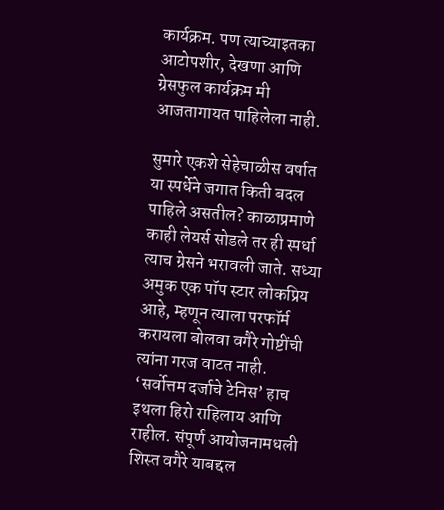कार्यक्रम. पण त्याच्याइतका आटोपशीर, देखणा आणि ग्रेसफुल कार्यक्रम मी आजतागायत पाहिलेला नाही.

सुमारे एकशे सेहेचाळीस वर्षात या स्पर्धेने जगात किती बदल पाहिले असतील? काळाप्रमाणे  काही लेयर्स सोडले तर ही स्पर्धा त्याच ग्रेसने भरावली जाते. सध्या अमुक एक पॉप स्टार लोकप्रिय आहे, म्हणून त्याला परफॉर्म करायला बोलवा वगैरे गोष्टींची त्यांना गरज वाटत नाही. ‘सर्वोत्तम दर्जाचे टेनिस’ हाच इथला हिरो राहिलाय आणि राहील. संपूर्ण आयोजनामधली शिस्त वगैरे याबद्दल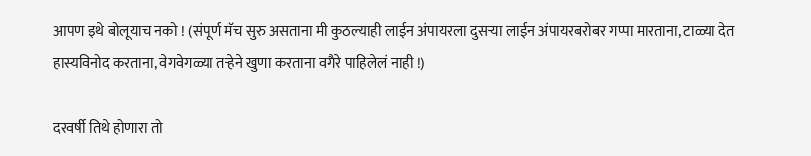आपण इथे बोलूयाच नको ! (संपूर्ण मॅच सुरु असताना मी कुठल्याही लाईन अंपायरला दुसऱ्या लाईन अंपायरबरोबर गप्पा मारताना, टाळ्या देत हास्यविनोद करताना, वेगवेगळ्या तऱ्हेने खुणा करताना वगैरे पाहिलेलं नाही !)

दरवर्षी तिथे होणारा तो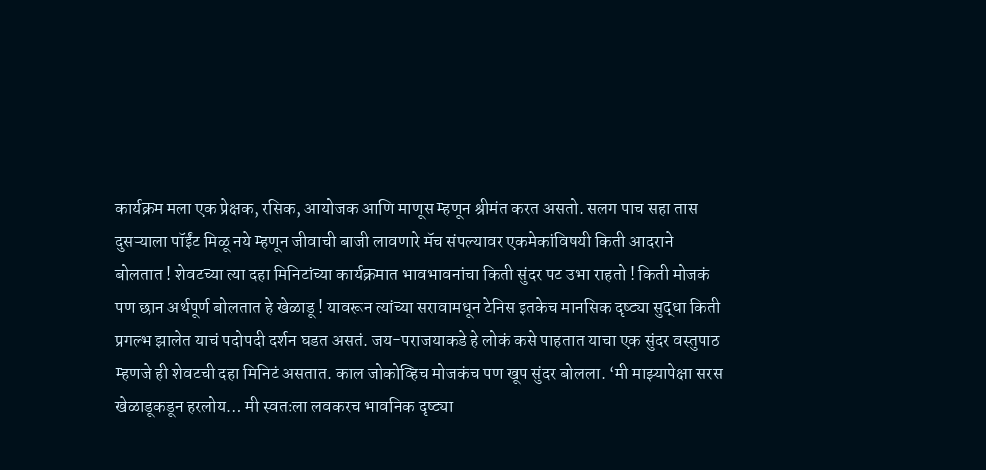कार्यक्रम मला एक प्रेक्षक, रसिक, आयोजक आणि माणूस म्हणून श्रीमंत करत असतो. सलग पाच सहा तास दुसऱ्याला पॉईंट मिळू नये म्हणून जीवाची बाजी लावणारे मॅच संपल्यावर एकमेकांविषयी किती आदराने बोलतात ! शेवटच्या त्या दहा मिनिटांच्या कार्यक्रमात भावभावनांचा किती सुंदर पट उभा राहतो ! किती मोजकं पण छान अर्थपूर्ण बोलतात हे खेळाडू ! यावरून त्यांच्या सरावामधून टेनिस इतकेच मानसिक दृष्ट्या सुद्धा किती प्रगल्भ झालेत याचं पदोपदी दर्शन घडत असतं. जय-पराजयाकडे हे लोकं कसे पाहतात याचा एक सुंदर वस्तुपाठ म्हणजे ही शेवटची दहा मिनिटं असतात. काल जोकोव्हिच मोजकंच पण खूप सुंदर बोलला. ‘मी माझ्यापेक्षा सरस खेळाडूकडून हरलोय… मी स्वतःला लवकरच भावनिक दृष्ट्या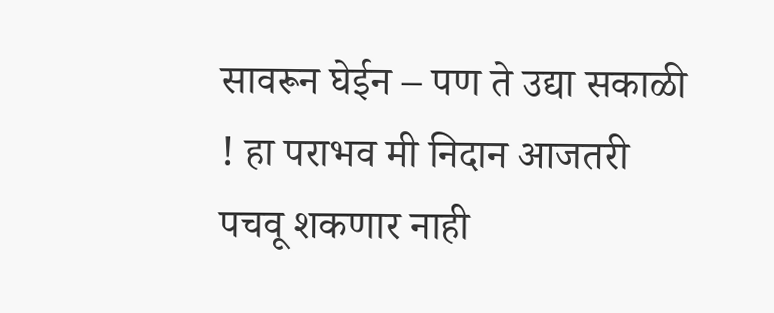सावरून घेईन – पण ते उद्या सकाळी ! हा पराभव मी निदान आजतरी पचवू शकणार नाही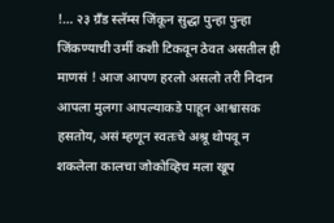!… २३ ग्रँड स्लॅम्स जिंकून सुद्धा पुन्हा पुन्हा जिंकण्याची उर्मी कशी टिकवून ठेवत असतील ही माणसं ! आज आपण हरलो असलो तरी निदान आपला मुलगा आपल्याकडे पाहून आश्वासक हसतोय, असं म्हणून स्वतःचे अश्रू थोपवू न शकलेला कालचा जोकोव्हिच मला खूप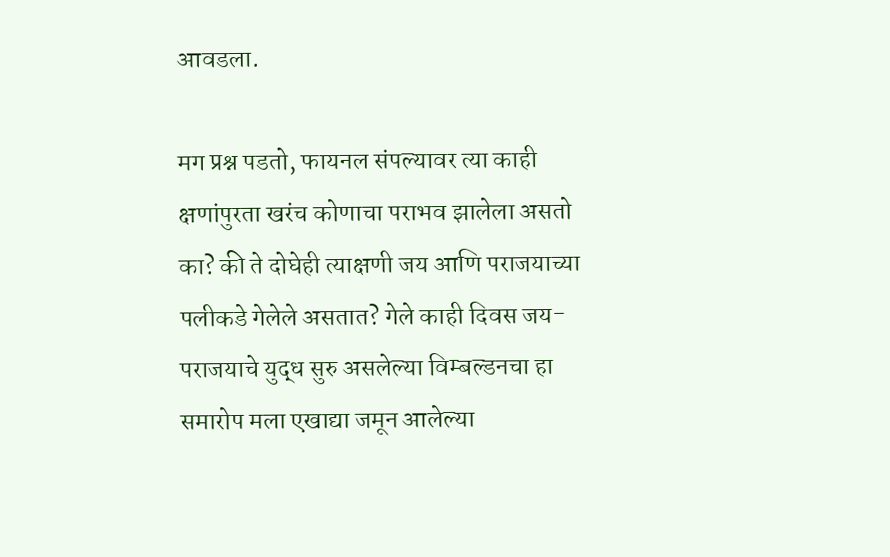आवडला.

मग प्रश्न पडतो, फायनल संपल्यावर त्या काही क्षणांपुरता खरंच कोणाचा पराभव झालेला असतो का? की ते दोघेही त्याक्षणी जय आणि पराजयाच्या पलीकडे गेलेले असतात? गेले काही दिवस जय-पराजयाचे युद्ध सुरु असलेल्या विम्बल्डनचा हा समारोप मला एखाद्या जमून आलेल्या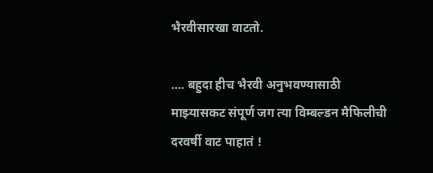भैरवीसारखा वाटतो.

…. बहुदा हीच भैरवी अनुभवण्यासाठी माझ्यासकट संपूर्ण जग त्या विम्बल्डन मैफिलीची दरवर्षी वाट पाहातं !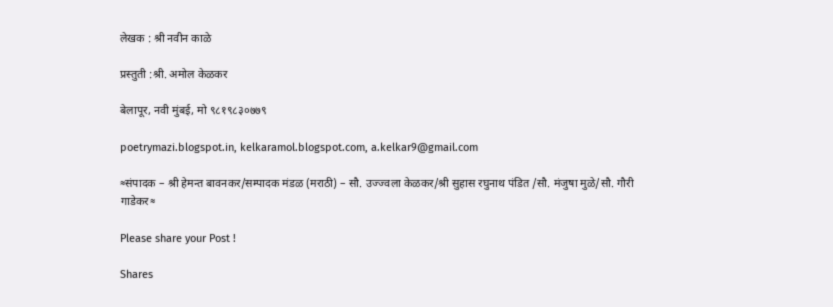लेखक : श्री नवीन काळे

प्रस्तुती :श्री. अमोल केळकर

बेलापूर, नवी मुंबई, मो ९८१९८३०७७९

poetrymazi.blogspot.in, kelkaramol.blogspot.com, a.kelkar9@gmail.com

≈संपादक – श्री हेमन्त बावनकर/सम्पादक मंडळ (मराठी) – सौ. उज्ज्वला केळकर/श्री सुहास रघुनाथ पंडित /सौ. मंजुषा मुळे/सौ. गौरी गाडेकर≈

Please share your Post !

Shares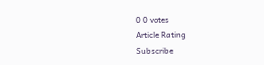0 0 votes
Article Rating
Subscribe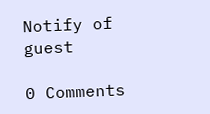Notify of
guest

0 Comments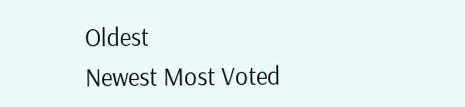Oldest
Newest Most Voted